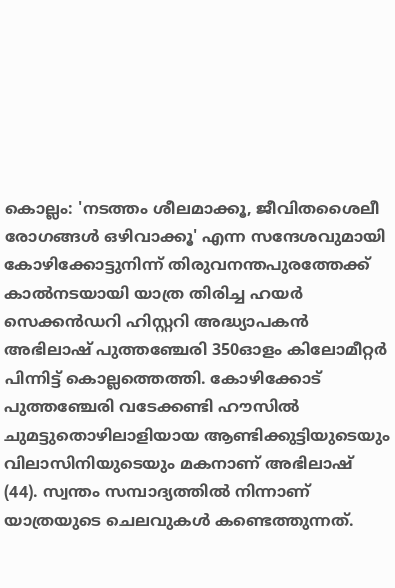കൊല്ലം: 'നടത്തം ശീലമാക്കൂ, ജീവിതശൈലീ രോഗങ്ങൾ ഒഴിവാക്കൂ' എന്ന സന്ദേശവുമായി കോഴിക്കോട്ടുനിന്ന് തിരുവനന്തപുരത്തേക്ക് കാൽനടയായി യാത്ര തിരിച്ച ഹയർ സെക്കൻഡറി ഹിസ്റ്ററി അദ്ധ്യാപകൻ അഭിലാഷ് പുത്തഞ്ചേരി 350ഓളം കിലോമീറ്റർ പിന്നിട്ട് കൊല്ലത്തെത്തി. കോഴിക്കോട് പുത്തഞ്ചേരി വടേക്കണ്ടി ഹൗസിൽ ചുമട്ടുതൊഴിലാളിയായ ആണ്ടിക്കുട്ടിയുടെയും വിലാസിനിയുടെയും മകനാണ് അഭിലാഷ് (44). സ്വന്തം സമ്പാദ്യത്തിൽ നിന്നാണ് യാത്രയുടെ ചെലവുകൾ കണ്ടെത്തുന്നത്.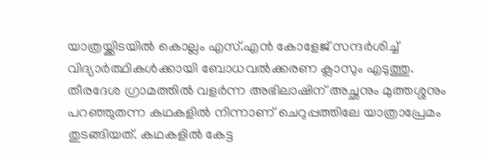യാത്രയ്ക്കിടയിൽ കൊല്ലം എസ്.എൻ കോളേജ് സന്ദർശിച്ച് വിദ്യാർത്ഥികൾക്കായി ബോധവൽക്കരണ ക്ലാസും എടുത്തു.
തീരദേശ ഗ്രാമത്തിൽ വളർന്ന അഭിലാഷിന് അച്ഛനും മുത്തശ്ശനും പറഞ്ഞുതന്ന കഥകളിൽ നിന്നാണ് ചെറുപ്പത്തിലേ യാത്രാപ്രേമം തുടങ്ങിയത്. കഥകളിൽ കേട്ട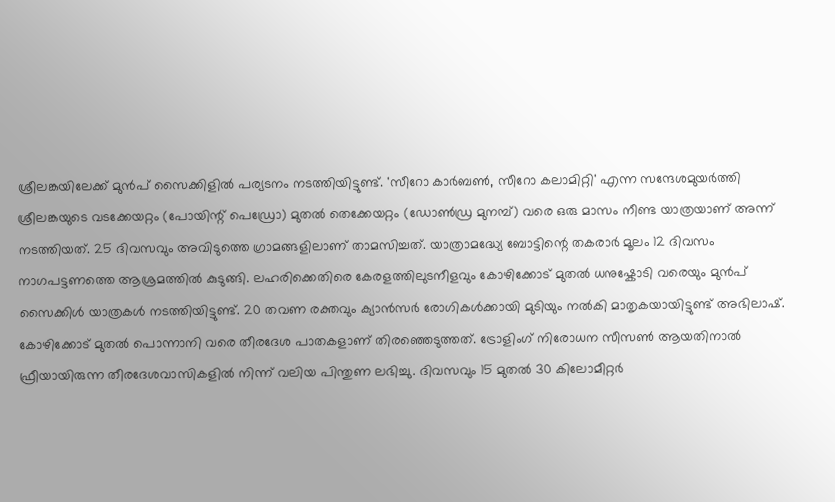ശ്രീലങ്കയിലേക്ക് മുൻപ് സൈക്കിളിൽ പര്യടനം നടത്തിയിട്ടുണ്ട്. 'സീറോ കാർബൺ, സീറോ കലാമിറ്റി' എന്ന സന്ദേശമുയർത്തി ശ്രീലങ്കയുടെ വടക്കേയറ്റം (പോയിന്റ് പെഡ്രോ) മുതൽ തെക്കേയറ്റം (ഡോൺഡ്ര മുനമ്പ്) വരെ ഒരു മാസം നീണ്ട യാത്രയാണ് അന്ന് നടത്തിയത്. 25 ദിവസവും അവിടുത്തെ ഗ്രാമങ്ങളിലാണ് താമസിച്ചത്. യാത്രാമദ്ധ്യേ ബോട്ടിന്റെ തകരാർ മൂലം 12 ദിവസം നാഗപട്ടണത്തെ ആശ്രമത്തിൽ കുടുങ്ങി. ലഹരിക്കെതിരെ കേരളത്തിലുടനീളവും കോഴിക്കോട് മുതൽ ധനുഷ്കോടി വരെയും മുൻപ് സൈക്കിൾ യാത്രകൾ നടത്തിയിട്ടുണ്ട്. 20 തവണ രക്തവും ക്യാൻസർ രോഗികൾക്കായി മുടിയും നൽകി മാതൃകയായിട്ടുണ്ട് അഭിലാഷ്.
കോഴിക്കോട് മുതൽ പൊന്നാനി വരെ തീരദേശ പാതകളാണ് തിരഞ്ഞെടുത്തത്. ട്രോളിംഗ് നിരോധന സീസൺ ആയതിനാൽ ഫ്രീയായിരുന്ന തീരദേശവാസികളിൽ നിന്ന് വലിയ പിന്തുണ ലഭിച്ചു. ദിവസവും 15 മുതൽ 30 കിലോമീറ്റർ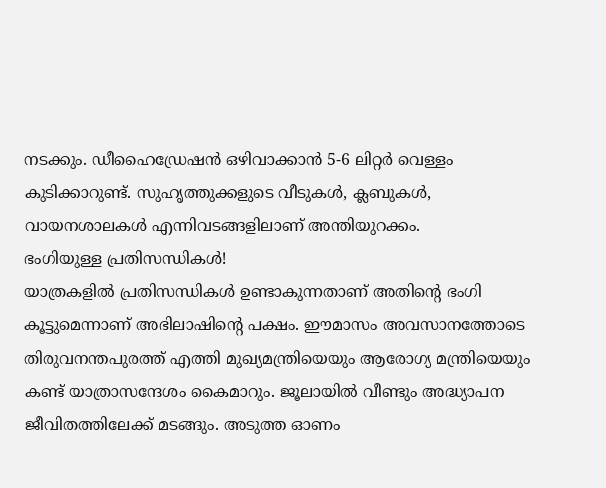നടക്കും. ഡീഹൈഡ്രേഷൻ ഒഴിവാക്കാൻ 5-6 ലിറ്റർ വെള്ളം കുടിക്കാറുണ്ട്. സുഹൃത്തുക്കളുടെ വീടുകൾ, ക്ലബുകൾ, വായനശാലകൾ എന്നിവടങ്ങളിലാണ് അന്തിയുറക്കം.
ഭംഗിയുള്ള പ്രതിസന്ധികൾ!
യാത്രകളിൽ പ്രതിസന്ധികൾ ഉണ്ടാകുന്നതാണ് അതിന്റെ ഭംഗി കൂട്ടുമെന്നാണ് അഭിലാഷിന്റെ പക്ഷം. ഈമാസം അവസാനത്തോടെ തിരുവനന്തപുരത്ത് എത്തി മുഖ്യമന്ത്രിയെയും ആരോഗ്യ മന്ത്രിയെയും കണ്ട് യാത്രാസന്ദേശം കൈമാറും. ജൂലായിൽ വീണ്ടും അദ്ധ്യാപന ജീവിതത്തിലേക്ക് മടങ്ങും. അടുത്ത ഓണം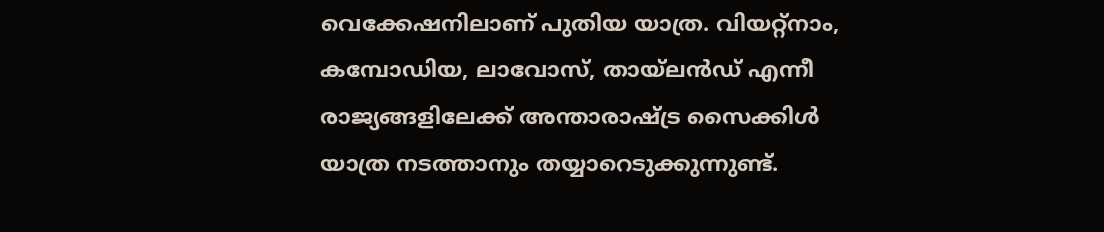വെക്കേഷനിലാണ് പുതിയ യാത്ര. വിയറ്റ്നാം, കമ്പോഡിയ, ലാവോസ്, തായ്ലൻഡ് എന്നീ രാജ്യങ്ങളിലേക്ക് അന്താരാഷ്ട്ര സൈക്കിൾ യാത്ര നടത്താനും തയ്യാറെടുക്കുന്നുണ്ട്.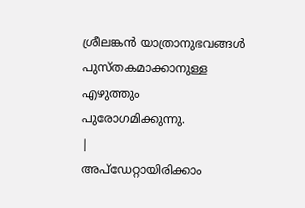ശ്രീലങ്കൻ യാത്രാനുഭവങ്ങൾ പുസ്തകമാക്കാനുള്ള എഴുത്തും പുരോഗമിക്കുന്നു.
|
അപ്ഡേറ്റായിരിക്കാം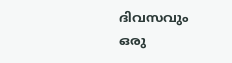ദിവസവും
ഒരു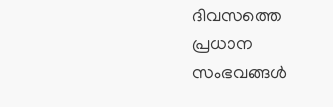ദിവസത്തെ പ്രധാന സംഭവങ്ങൾ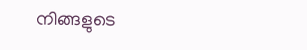നിങ്ങളുടെ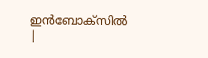ഇൻബോക്സിൽ |